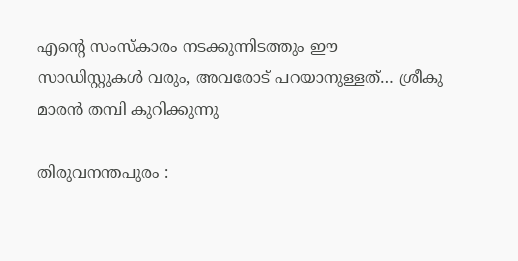എൻ്റെ സംസ്കാരം നടക്കുന്നിടത്തും ഈ സാഡിസ്റ്റുകൾ വരും, അവരോട് പറയാനുള്ളത്… ശ്രീകു മാരൻ തമ്പി കുറിക്കുന്നു

തിരുവനന്തപുരം :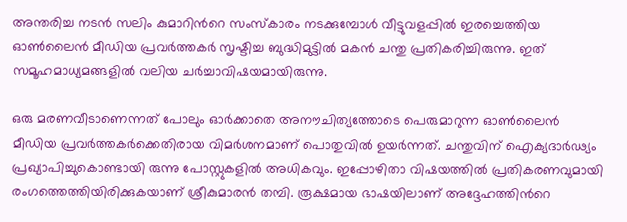അന്തരിച്ച നടന്‍ സലിം കുമാറിന്‍റെ സംസ്കാരം നടക്കുമ്പോള്‍ വീട്ടുവളപ്പില്‍ ഇരച്ചെത്തിയ ഓണ്‍ലൈന്‍ മീഡിയ പ്രവര്‍ത്തകര്‍ സൃഷ്ടിച്ച ബുദ്ധിമുട്ടില്‍ മകന്‍ ചന്തു പ്രതികരിച്ചിരുന്നു. ഇത് സമൂഹമാധ്യമങ്ങളില്‍ വലിയ ചര്‍ച്ചാവിഷയമായിരുന്നു.

ഒരു മരണവീടാണെന്നത് പോലും ഓര്‍ക്കാതെ അനൗചിത്യത്തോടെ പെരുമാറുന്ന ഓണ്‍ലൈന്‍ മീഡിയ പ്രവര്‍ത്തകര്‍ക്കെതിരായ വിമര്‍ശനമാണ് പൊതുവില്‍ ഉയര്‍ന്നത്. ചന്തുവിന് ഐക്യദാര്‍ഢ്യം പ്രഖ്യാപിച്ചുകൊണ്ടായി രുന്നു പോസ്റ്റുകളില്‍ അധികവും. ഇപ്പോഴിതാ വിഷയത്തില്‍ പ്രതികരണവുമായി രംഗത്തെത്തിയിരിക്കുകയാണ് ശ്രീകുമാരന്‍ തമ്പി. രൂക്ഷമായ ഭാഷയിലാണ് അദ്ദേഹത്തിന്‍റെ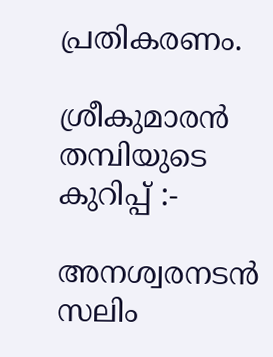പ്രതികരണം.

ശ്രീകുമാരന്‍ തമ്പിയുടെ കുറിപ്പ് :-

അനശ്വരനടൻ സലിം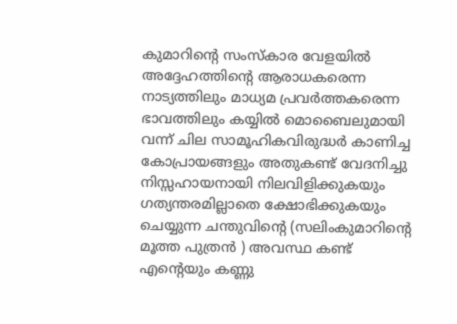കുമാറിന്റെ സംസ്കാര വേളയിൽ അദ്ദേഹത്തിന്റെ ആരാധകരെന്ന നാട്യത്തിലും മാധ്യമ പ്രവർത്തകരെന്ന ഭാവത്തിലും കയ്യിൽ മൊബൈലുമായി വന്ന്‌ ചില സാമൂഹികവിരുദ്ധർ കാണിച്ച കോപ്രായങ്ങളും അതുകണ്ട് വേദനിച്ചു നിസ്സഹായനായി നിലവിളിക്കുകയും ഗത്യന്തരമില്ലാതെ ക്ഷോഭിക്കുകയും ചെയ്യുന്ന ചന്തുവിന്റെ (സലിംകുമാറിന്റെ മൂത്ത പുത്രൻ ) അവസ്ഥ കണ്ട് എന്റെയും കണ്ണു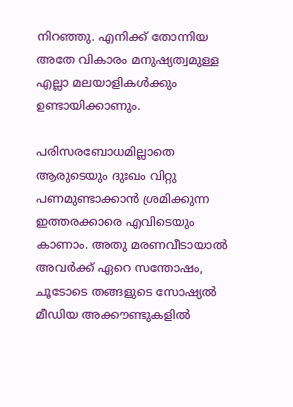നിറഞ്ഞു. എനിക്ക് തോന്നിയ അതേ വികാരം മനുഷ്യത്വമുള്ള എല്ലാ മലയാളികൾക്കും ഉണ്ടായിക്കാണും.

പരിസരബോധമില്ലാതെ ആരുടെയും ദുഃഖം വിറ്റു പണമുണ്ടാക്കാൻ ശ്രമിക്കുന്ന ഇത്തരക്കാരെ എവിടെയും കാണാം. അതു മരണവീടായാൽ അവർക്ക് ഏറെ സന്തോഷം, ചൂടോടെ തങ്ങളുടെ സോഷ്യൽ മീഡിയ അക്കൗണ്ടുകളിൽ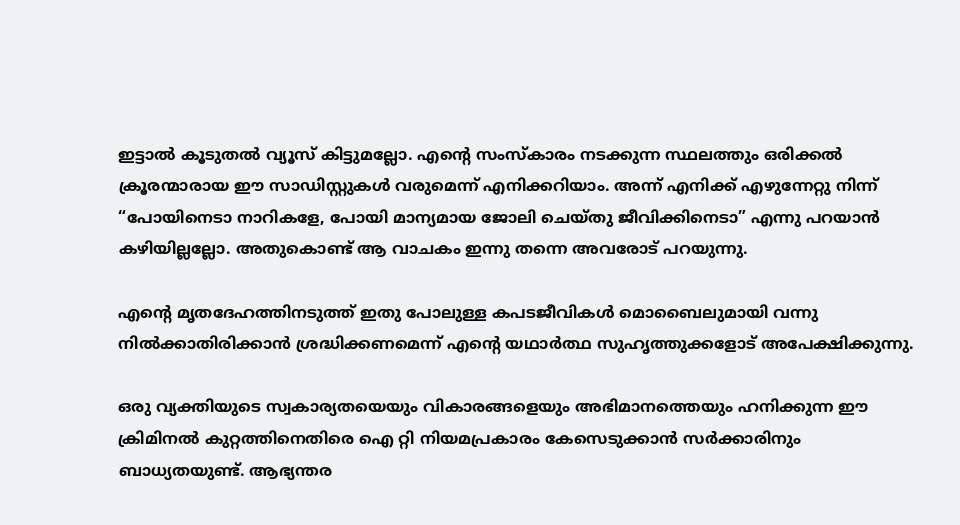ഇട്ടാൽ കൂടുതൽ വ്യൂസ് കിട്ടുമല്ലോ. എന്റെ സംസ്കാരം നടക്കുന്ന സ്ഥലത്തും ഒരിക്കൽ ക്രൂരന്മാരായ ഈ സാഡിസ്റ്റുകൾ വരുമെന്ന് എനിക്കറിയാം. അന്ന് എനിക്ക് എഴുന്നേറ്റു നിന്ന് “പോയിനെടാ നാറികളേ, പോയി മാന്യമായ ജോലി ചെയ്തു ജീവിക്കിനെടാ” എന്നു പറയാൻ കഴിയില്ലല്ലോ. അതുകൊണ്ട് ആ വാചകം ഇന്നു തന്നെ അവരോട് പറയുന്നു.

എന്‍റെ മൃതദേഹത്തിനടുത്ത് ഇതു പോലുള്ള കപടജീവികൾ മൊബൈലുമായി വന്നു നിൽക്കാതിരിക്കാൻ ശ്രദ്ധിക്കണമെന്ന് എന്റെ യഥാർത്ഥ സുഹൃത്തുക്കളോട് അപേക്ഷിക്കുന്നു.

ഒരു വ്യക്തിയുടെ സ്വകാര്യതയെയും വികാരങ്ങളെയും അഭിമാനത്തെയും ഹനിക്കുന്ന ഈ ക്രിമിനൽ കുറ്റത്തിനെതിരെ ഐ റ്റി നിയമപ്രകാരം കേസെടുക്കാൻ സർക്കാരിനും ബാധ്യതയുണ്ട്. ആഭ്യന്തര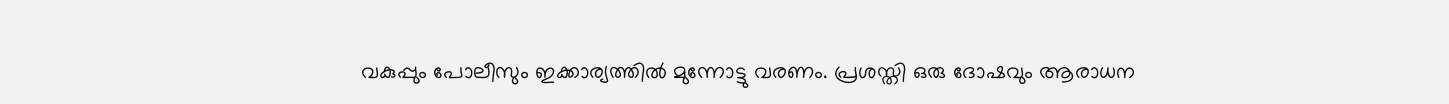വകുപ്പും പോലീസും ഇക്കാര്യത്തിൽ മുന്നോട്ടു വരണം. പ്രശസ്തി ഒരു ദോഷവും ആരാധന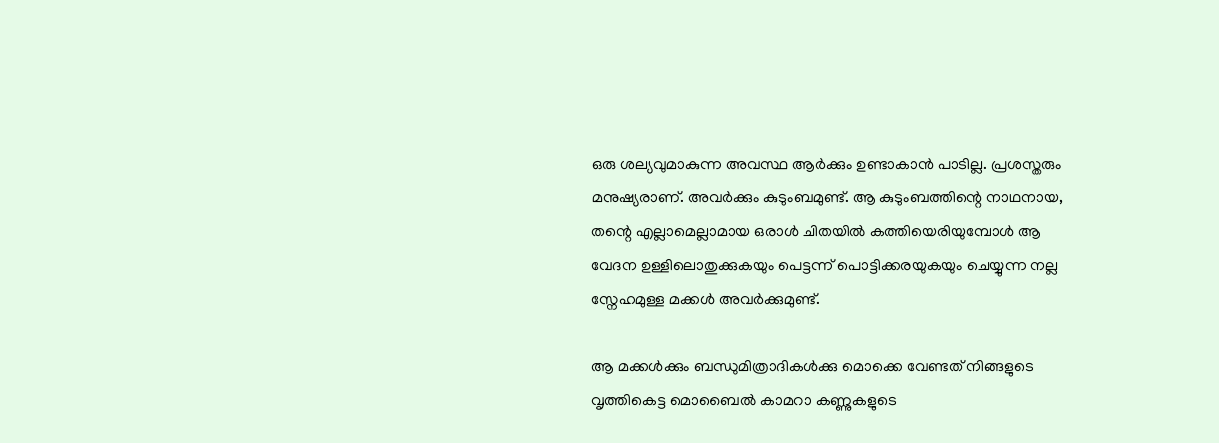ഒരു ശല്യവുമാകുന്ന അവസ്ഥ ആർക്കും ഉണ്ടാകാൻ പാടില്ല. പ്രശസ്തരും മനുഷ്യരാണ്. അവർക്കും കുടുംബമുണ്ട്. ആ കുടുംബത്തിന്റെ നാഥനായ, തന്റെ എല്ലാമെല്ലാമായ ഒരാൾ ചിതയിൽ കത്തിയെരിയുമ്പോൾ ആ വേദന ഉള്ളിലൊതുക്കുകയും പെട്ടന്ന് പൊട്ടിക്കരയുകയും ചെയ്യുന്ന നല്ല സ്നേഹമുള്ള മക്കൾ അവർക്കുമുണ്ട്.

ആ മക്കൾക്കും ബന്ധുമിത്രാദികൾക്കു മൊക്കെ വേണ്ടത് നിങ്ങളുടെ വൃത്തികെട്ട മൊബൈൽ കാമറാ കണ്ണുകളുടെ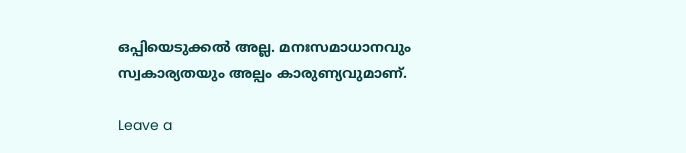ഒപ്പിയെടുക്കൽ അല്ല. മനഃസമാധാനവും സ്വകാര്യതയും അല്പം കാരുണ്യവുമാണ്.

Leave a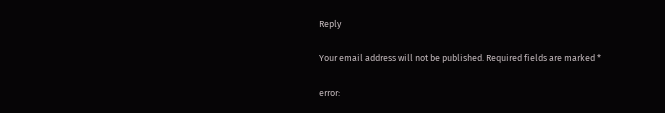Reply

Your email address will not be published. Required fields are marked *

error: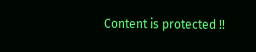Content is protected !!